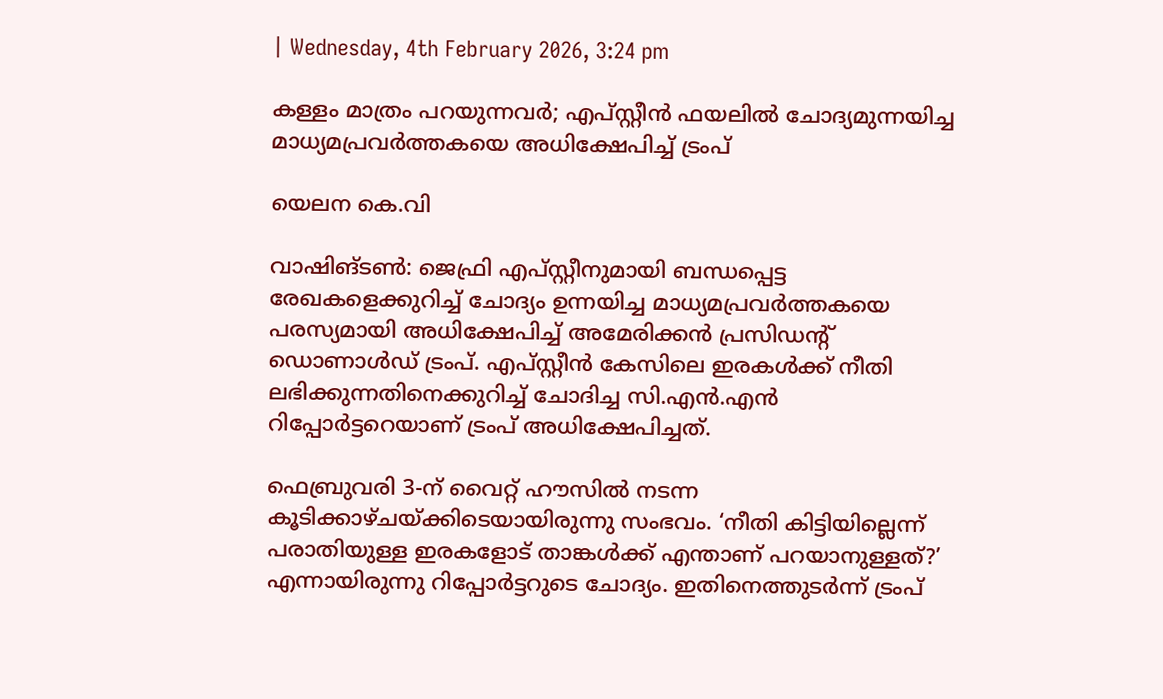| Wednesday, 4th February 2026, 3:24 pm

കള്ളം മാത്രം പറയുന്നവര്‍; എപ്സ്റ്റീന്‍ ഫയലില്‍ ചോദ്യമുന്നയിച്ച മാധ്യമപ്രവര്‍ത്തകയെ അധിക്ഷേപിച്ച് ട്രംപ്

യെലന കെ.വി

വാഷിങ്ടൺ: ജെഫ്രി എപ്സ്റ്റീനുമായി ബന്ധപ്പെട്ട രേഖകളെക്കുറിച്ച് ചോദ്യം ഉന്നയിച്ച മാധ്യമപ്രവര്‍ത്തകയെ പരസ്യമായി അധിക്ഷേപിച്ച് അമേരിക്കന്‍ പ്രസിഡന്റ് ഡൊണാള്‍ഡ് ട്രംപ്. എപ്സ്റ്റീന്‍ കേസിലെ ഇരകള്‍ക്ക് നീതി ലഭിക്കുന്നതിനെക്കുറിച്ച് ചോദിച്ച സി.എന്‍.എന്‍ റിപ്പോര്‍ട്ടറെയാണ് ട്രംപ് അധിക്ഷേപിച്ചത്.

ഫെബ്രുവരി 3-ന് വൈറ്റ് ഹൗസില്‍ നടന്ന കൂടിക്കാഴ്ചയ്ക്കിടെയായിരുന്നു സംഭവം. ‘നീതി കിട്ടിയില്ലെന്ന് പരാതിയുള്ള ഇരകളോട് താങ്കള്‍ക്ക് എന്താണ് പറയാനുള്ളത്?’ എന്നായിരുന്നു റിപ്പോര്‍ട്ടറുടെ ചോദ്യം. ഇതിനെത്തുടര്‍ന്ന് ട്രംപ്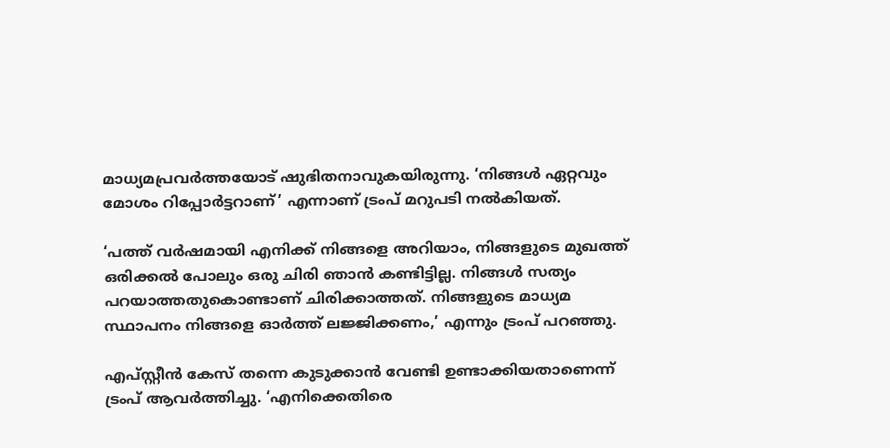മാധ്യമപ്രവര്‍ത്തയോട് ഷുഭിതനാവുകയിരുന്നു. ‘നിങ്ങള്‍ ഏറ്റവും മോശം റിപ്പോര്‍ട്ടറാണ്’ എന്നാണ് ട്രംപ് മറുപടി നല്‍കിയത്.

‘പത്ത് വര്‍ഷമായി എനിക്ക് നിങ്ങളെ അറിയാം, നിങ്ങളുടെ മുഖത്ത് ഒരിക്കല്‍ പോലും ഒരു ചിരി ഞാന്‍ കണ്ടിട്ടില്ല. നിങ്ങള്‍ സത്യം പറയാത്തതുകൊണ്ടാണ് ചിരിക്കാത്തത്. നിങ്ങളുടെ മാധ്യമ സ്ഥാപനം നിങ്ങളെ ഓര്‍ത്ത് ലജ്ജിക്കണം,’ എന്നും ട്രംപ് പറഞ്ഞു.

എപ്സ്റ്റീന്‍ കേസ് തന്നെ കുടുക്കാന്‍ വേണ്ടി ഉണ്ടാക്കിയതാണെന്ന് ട്രംപ് ആവര്‍ത്തിച്ചു. ‘എനിക്കെതിരെ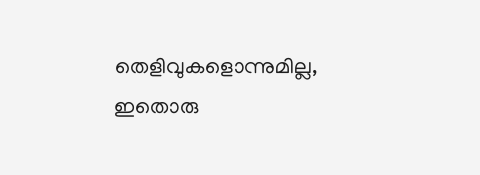തെളിവുകളൊന്നുമില്ല, ഇതൊരു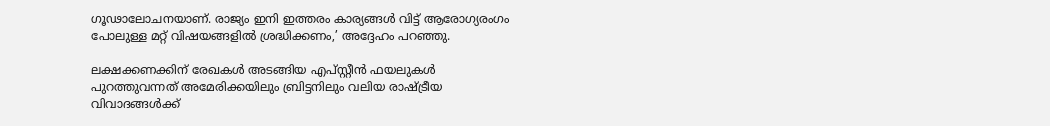ഗൂഢാലോചനയാണ്. രാജ്യം ഇനി ഇത്തരം കാര്യങ്ങള്‍ വിട്ട് ആരോഗ്യരംഗം പോലുള്ള മറ്റ് വിഷയങ്ങളില്‍ ശ്രദ്ധിക്കണം,’ അദ്ദേഹം പറഞ്ഞു.

ലക്ഷക്കണക്കിന് രേഖകള്‍ അടങ്ങിയ എപ്സ്റ്റീന്‍ ഫയലുകള്‍ പുറത്തുവന്നത് അമേരിക്കയിലും ബ്രിട്ടനിലും വലിയ രാഷ്ട്രീയ വിവാദങ്ങള്‍ക്ക്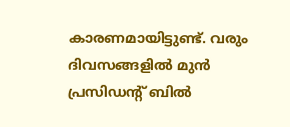കാരണമായിട്ടുണ്ട്. വരും ദിവസങ്ങളില്‍ മുന്‍ പ്രസിഡന്റ് ബില്‍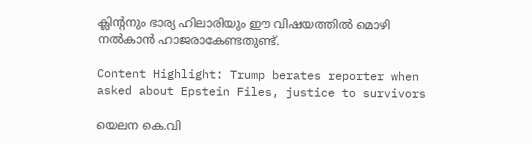ക്ലിന്റനും ഭാര്യ ഹിലാരിയും ഈ വിഷയത്തില്‍ മൊഴി നല്‍കാന്‍ ഹാജരാകേണ്ടതുണ്ട്.

Content Highlight: Trump berates reporter when asked about Epstein Files, justice to survivors

യെലന കെ.വി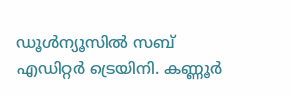ഡൂള്‍ന്യൂസില്‍ സബ് എഡിറ്റര്‍ ട്രെയിനി. കണ്ണൂര്‍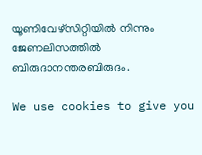യൂണിവേഴ്‌സിറ്റിയില്‍ നിന്നും ജേണലിസത്തില്‍ ബിരുദാനന്തരബിരുദം.

We use cookies to give you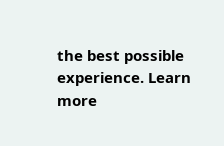the best possible experience. Learn more